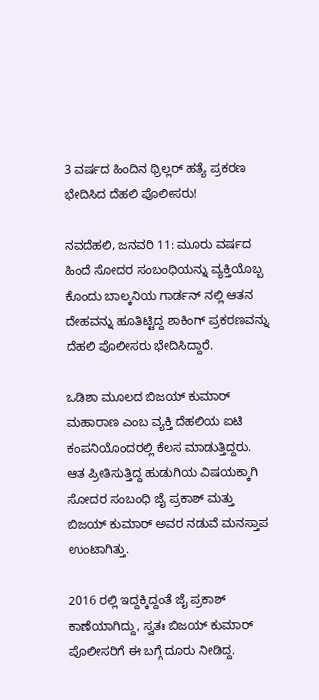3 ವರ್ಷದ ಹಿಂದಿನ ಥ್ರಿಲ್ಲರ್ ಹತ್ಯೆ ಪ್ರಕರಣ ಭೇದಿಸಿದ ದೆಹಲಿ ಪೊಲೀಸರು!

ನವದೆಹಲಿ, ಜನವರಿ 11: ಮೂರು ವರ್ಷದ ಹಿಂದೆ ಸೋದರ ಸಂಬಂಧಿಯನ್ನು ವ್ಯಕ್ತಿಯೊಬ್ಬ ಕೊಂದು ಬಾಲ್ಕನಿಯ ಗಾರ್ಡನ್ ನಲ್ಲಿ ಆತನ ದೇಹವನ್ನು ಹೂತಿಟ್ಟಿದ್ದ ಶಾಕಿಂಗ್ ಪ್ರಕರಣವನ್ನು ದೆಹಲಿ ಪೊಲೀಸರು ಭೇದಿಸಿದ್ದಾರೆ.

ಒಡಿಶಾ ಮೂಲದ ಬಿಜಯ್ ಕುಮಾರ್ ಮಹಾರಾಣ ಎಂಬ ವ್ಯಕ್ತಿ ದೆಹಲಿಯ ಐಟಿ ಕಂಪನಿಯೊಂದರಲ್ಲಿ ಕೆಲಸ ಮಾಡುತ್ತಿದ್ದರು. ಆತ ಪ್ರೀತಿಸುತ್ತಿದ್ದ ಹುಡುಗಿಯ ವಿಷಯಕ್ಕಾಗಿ ಸೋದರ ಸಂಬಂಧಿ ಜೈ ಪ್ರಕಾಶ್ ಮತ್ತು ಬಿಜಯ್ ಕುಮಾರ್ ಅವರ ನಡುವೆ ಮನಸ್ತಾಪ ಉಂಟಾಗಿತ್ತು.

2016 ರಲ್ಲಿ ಇದ್ದಕ್ಕಿದ್ದಂತೆ ಜೈ ಪ್ರಕಾಶ್ ಕಾಣೆಯಾಗಿದ್ದು, ಸ್ವತಃ ಬಿಜಯ್ ಕುಮಾರ್ ಪೊಲೀಸರಿಗೆ ಈ ಬಗ್ಗೆ ದೂರು ನೀಡಿದ್ದ.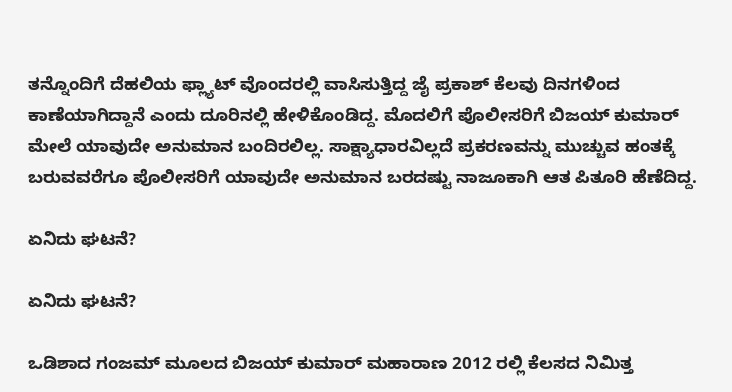ತನ್ನೊಂದಿಗೆ ದೆಹಲಿಯ ಫ್ಲ್ಯಾಟ್ ವೊಂದರಲ್ಲಿ ವಾಸಿಸುತ್ತಿದ್ದ ಜೈ ಪ್ರಕಾಶ್ ಕೆಲವು ದಿನಗಳಿಂದ ಕಾಣೆಯಾಗಿದ್ದಾನೆ ಎಂದು ದೂರಿನಲ್ಲಿ ಹೇಳಿಕೊಂಡಿದ್ದ. ಮೊದಲಿಗೆ ಪೊಲೀಸರಿಗೆ ಬಿಜಯ್ ಕುಮಾರ್ ಮೇಲೆ ಯಾವುದೇ ಅನುಮಾನ ಬಂದಿರಲಿಲ್ಲ. ಸಾಕ್ಷ್ಯಾಧಾರವಿಲ್ಲದೆ ಪ್ರಕರಣವನ್ನು ಮುಚ್ಚುವ ಹಂತಕ್ಕೆ ಬರುವವರೆಗೂ ಪೊಲೀಸರಿಗೆ ಯಾವುದೇ ಅನುಮಾನ ಬರದಷ್ಟು ನಾಜೂಕಾಗಿ ಆತ ಪಿತೂರಿ ಹೆಣೆದಿದ್ದ.

ಏನಿದು ಘಟನೆ?

ಏನಿದು ಘಟನೆ?

ಒಡಿಶಾದ ಗಂಜಮ್ ಮೂಲದ ಬಿಜಯ್ ಕುಮಾರ್ ಮಹಾರಾಣ 2012 ರಲ್ಲಿ ಕೆಲಸದ ನಿಮಿತ್ತ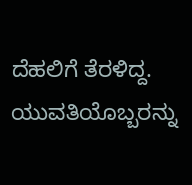ದೆಹಲಿಗೆ ತೆರಳಿದ್ದ. ಯುವತಿಯೊಬ್ಬರನ್ನು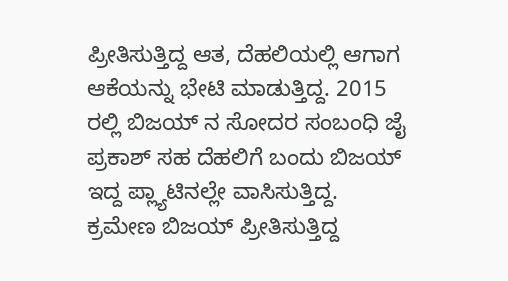ಪ್ರೀತಿಸುತ್ತಿದ್ದ ಆತ, ದೆಹಲಿಯಲ್ಲಿ ಆಗಾಗ ಆಕೆಯನ್ನು ಭೇಟಿ ಮಾಡುತ್ತಿದ್ದ. 2015 ರಲ್ಲಿ ಬಿಜಯ್ ನ ಸೋದರ ಸಂಬಂಧಿ ಜೈ ಪ್ರಕಾಶ್ ಸಹ ದೆಹಲಿಗೆ ಬಂದು ಬಿಜಯ್ ಇದ್ದ ಪ್ಲ್ಯಾಟಿನಲ್ಲೇ ವಾಸಿಸುತ್ತಿದ್ದ. ಕ್ರಮೇಣ ಬಿಜಯ್ ಪ್ರೀತಿಸುತ್ತಿದ್ದ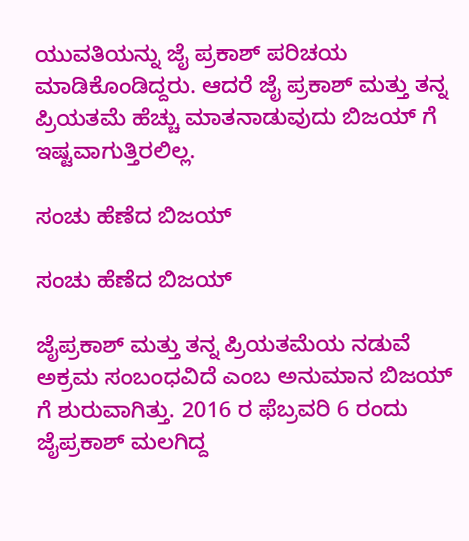ಯುವತಿಯನ್ನು ಜೈ ಪ್ರಕಾಶ್ ಪರಿಚಯ ಮಾಡಿಕೊಂಡಿದ್ದರು. ಆದರೆ ಜೈ ಪ್ರಕಾಶ್ ಮತ್ತು ತನ್ನ ಪ್ರಿಯತಮೆ ಹೆಚ್ಚು ಮಾತನಾಡುವುದು ಬಿಜಯ್ ಗೆ ಇಷ್ಟವಾಗುತ್ತಿರಲಿಲ್ಲ.

ಸಂಚು ಹೆಣೆದ ಬಿಜಯ್

ಸಂಚು ಹೆಣೆದ ಬಿಜಯ್

ಜೈಪ್ರಕಾಶ್ ಮತ್ತು ತನ್ನ ಪ್ರಿಯತಮೆಯ ನಡುವೆ ಅಕ್ರಮ ಸಂಬಂಧವಿದೆ ಎಂಬ ಅನುಮಾನ ಬಿಜಯ್ ಗೆ ಶುರುವಾಗಿತ್ತು. 2016 ರ ಫೆಬ್ರವರಿ 6 ರಂದು ಜೈಪ್ರಕಾಶ್ ಮಲಗಿದ್ದ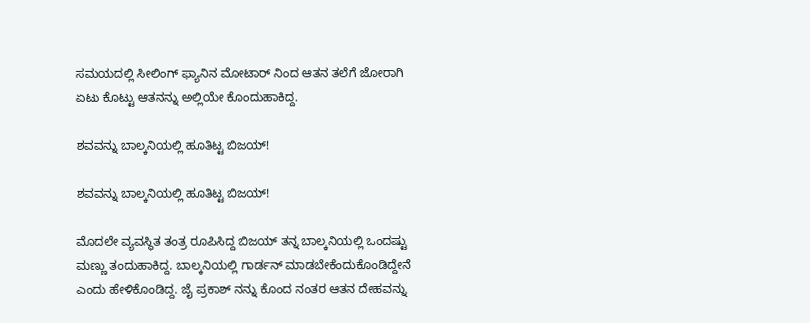ಸಮಯದಲ್ಲಿ ಸೀಲಿಂಗ್ ಫ್ಯಾನಿನ ಮೋಟಾರ್ ನಿಂದ ಆತನ ತಲೆಗೆ ಜೋರಾಗಿ ಏಟು ಕೊಟ್ಟು ಆತನನ್ನು ಅಲ್ಲಿಯೇ ಕೊಂದುಹಾಕಿದ್ದ.

ಶವವನ್ನು ಬಾಲ್ಕನಿಯಲ್ಲಿ ಹೂತಿಟ್ಟ ಬಿಜಯ್!

ಶವವನ್ನು ಬಾಲ್ಕನಿಯಲ್ಲಿ ಹೂತಿಟ್ಟ ಬಿಜಯ್!

ಮೊದಲೇ ವ್ಯವಸ್ಥಿತ ತಂತ್ರ ರೂಪಿಸಿದ್ದ ಬಿಜಯ್ ತನ್ನ ಬಾಲ್ಕನಿಯಲ್ಲಿ ಒಂದಷ್ಟು ಮಣ್ಣು ತಂದುಹಾಕಿದ್ದ. ಬಾಲ್ಕನಿಯಲ್ಲಿ ಗಾರ್ಡನ್ ಮಾಡಬೇಕೆಂದುಕೊಂಡಿದ್ದೇನೆ ಎಂದು ಹೇಳಿಕೊಂಡಿದ್ದ. ಜೈ ಪ್ರಕಾಶ್ ನನ್ನು ಕೊಂದ ನಂತರ ಆತನ ದೇಹವನ್ನು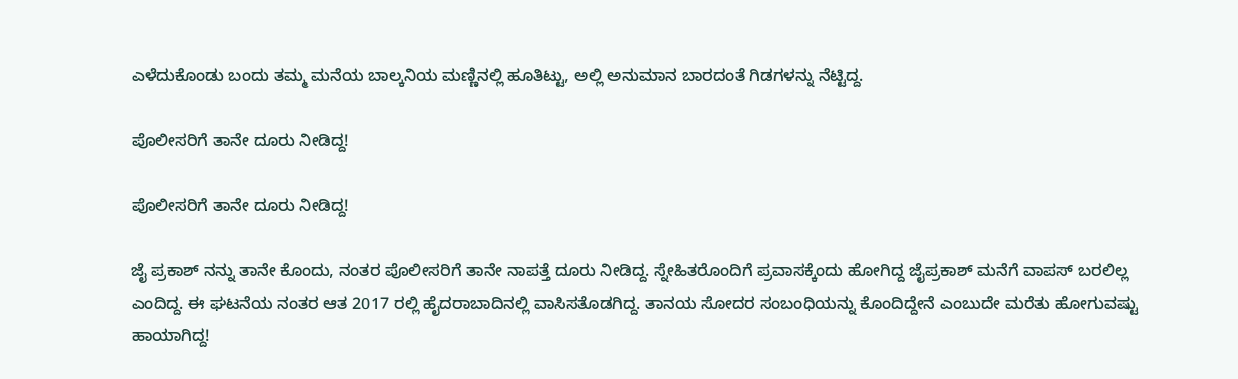ಎಳೆದುಕೊಂಡು ಬಂದು ತಮ್ಮ ಮನೆಯ ಬಾಲ್ಕನಿಯ ಮಣ್ಣಿನಲ್ಲಿ ಹೂತಿಟ್ಟು, ಅಲ್ಲಿ ಅನುಮಾನ ಬಾರದಂತೆ ಗಿಡಗಳನ್ನು ನೆಟ್ಟಿದ್ದ.

ಪೊಲೀಸರಿಗೆ ತಾನೇ ದೂರು ನೀಡಿದ್ದ!

ಪೊಲೀಸರಿಗೆ ತಾನೇ ದೂರು ನೀಡಿದ್ದ!

ಜೈ ಪ್ರಕಾಶ್ ನನ್ನು ತಾನೇ ಕೊಂದು, ನಂತರ ಪೊಲೀಸರಿಗೆ ತಾನೇ ನಾಪತ್ತೆ ದೂರು ನೀಡಿದ್ದ. ಸ್ನೇಹಿತರೊಂದಿಗೆ ಪ್ರವಾಸಕ್ಕೆಂದು ಹೋಗಿದ್ದ ಜೈಪ್ರಕಾಶ್ ಮನೆಗೆ ವಾಪಸ್ ಬರಲಿಲ್ಲ ಎಂದಿದ್ದ. ಈ ಘಟನೆಯ ನಂತರ ಆತ 2017 ರಲ್ಲಿ ಹೈದರಾಬಾದಿನಲ್ಲಿ ವಾಸಿಸತೊಡಗಿದ್ದ. ತಾನಯ ಸೋದರ ಸಂಬಂಧಿಯನ್ನು ಕೊಂದಿದ್ದೇನೆ ಎಂಬುದೇ ಮರೆತು ಹೋಗುವಷ್ಟು ಹಾಯಾಗಿದ್ದ!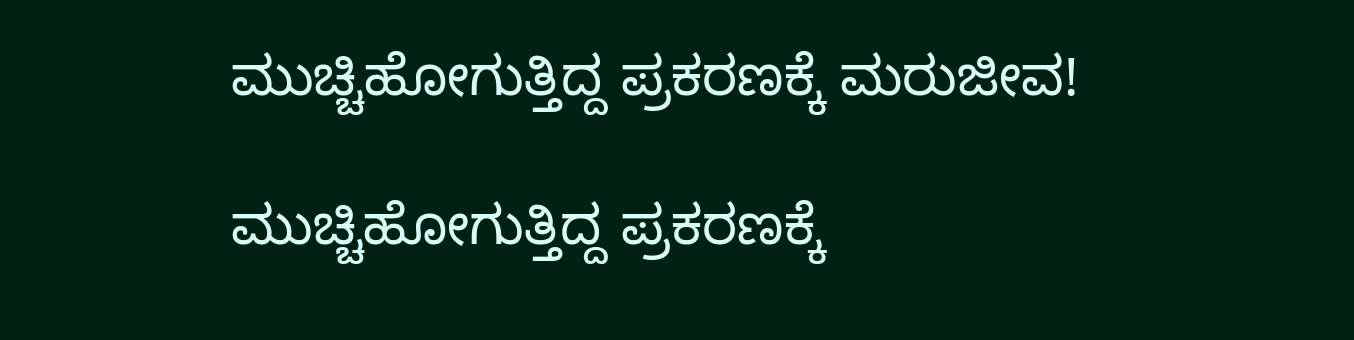ಮುಚ್ಚಿಹೋಗುತ್ತಿದ್ದ ಪ್ರಕರಣಕ್ಕೆ ಮರುಜೀವ!

ಮುಚ್ಚಿಹೋಗುತ್ತಿದ್ದ ಪ್ರಕರಣಕ್ಕೆ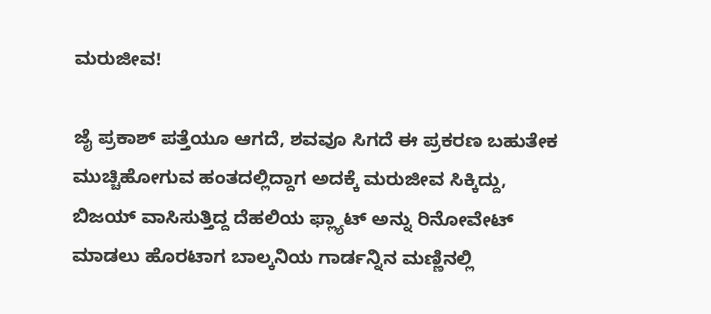ಮರುಜೀವ!

ಜೈ ಪ್ರಕಾಶ್ ಪತ್ತೆಯೂ ಆಗದೆ, ಶವವೂ ಸಿಗದೆ ಈ ಪ್ರಕರಣ ಬಹುತೇಕ ಮುಚ್ಚಿಹೋಗುವ ಹಂತದಲ್ಲಿದ್ದಾಗ ಅದಕ್ಕೆ ಮರುಜೀವ ಸಿಕ್ಕಿದ್ದು, ಬಿಜಯ್ ವಾಸಿಸುತ್ತಿದ್ದ ದೆಹಲಿಯ ಫ್ಲ್ಯಾಟ್ ಅನ್ನು ರಿನೋವೇಟ್ ಮಾಡಲು ಹೊರಟಾಗ ಬಾಲ್ಕನಿಯ ಗಾರ್ಡನ್ನಿನ ಮಣ್ಣಿನಲ್ಲಿ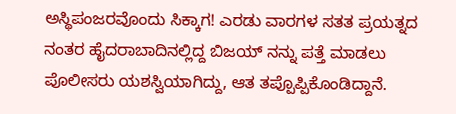ಅಸ್ಥಿಪಂಜರವೊಂದು ಸಿಕ್ಕಾಗ! ಎರಡು ವಾರಗಳ ಸತತ ಪ್ರಯತ್ನದ ನಂತರ ಹೈದರಾಬಾದಿನಲ್ಲಿದ್ದ ಬಿಜಯ್ ನನ್ನು ಪತ್ತೆ ಮಾಡಲು ಪೊಲೀಸರು ಯಶಸ್ವಿಯಾಗಿದ್ದು, ಆತ ತಪ್ಪೊಪ್ಪಿಕೊಂಡಿದ್ದಾನೆ.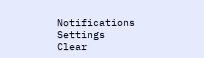Notifications
Settings
Clear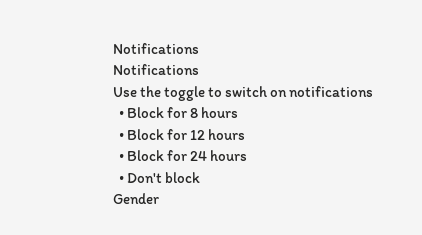Notifications
Notifications
Use the toggle to switch on notifications
  • Block for 8 hours
  • Block for 12 hours
  • Block for 24 hours
  • Don't block
Gender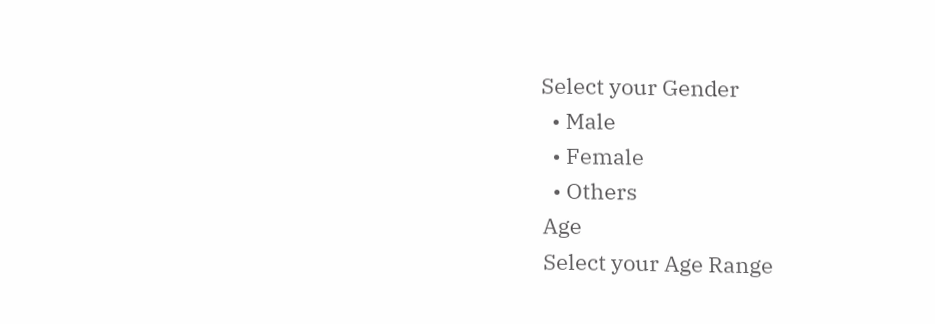Select your Gender
  • Male
  • Female
  • Others
Age
Select your Age Range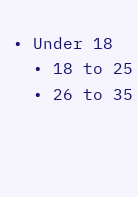• Under 18
  • 18 to 25
  • 26 to 35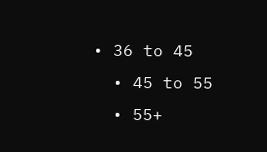• 36 to 45
  • 45 to 55
  • 55+